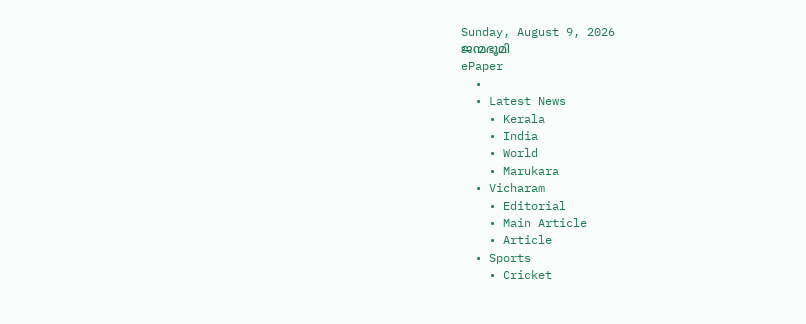Sunday, August 9, 2026
ജന്മഭൂമി
ePaper
  •
  • Latest News
    • Kerala
    • India
    • World
    • Marukara
  • Vicharam
    • Editorial
    • Main Article
    • Article
  • Sports
    • Cricket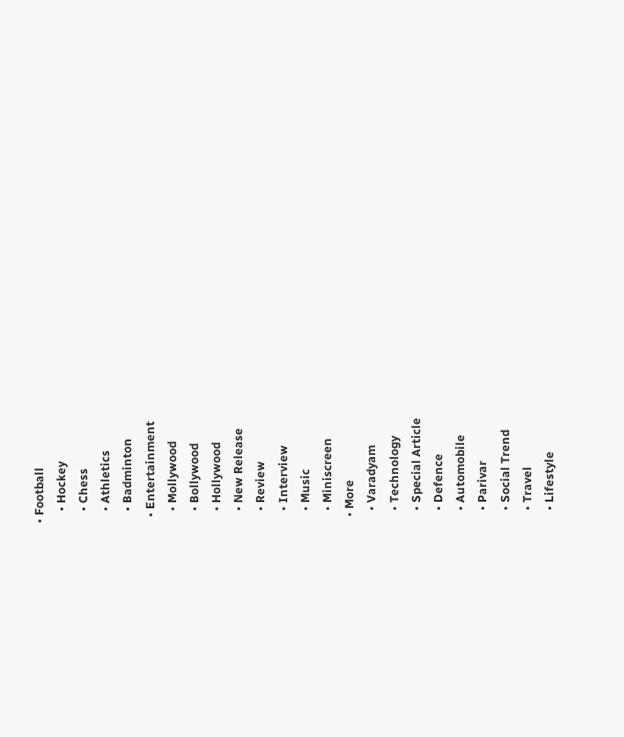• Football
    • Hockey
    • Chess
    • Athletics
    • Badminton
  • Entertainment
    • Mollywood
    • Bollywood
    • Hollywood
    • New Release
    • Review
    • Interview
    • Music
    • Miniscreen
  • More
    • Varadyam
    • Technology
    • Special Article
    • Defence
    • Automobile
    • Parivar
    • Social Trend
    • Travel
    • Lifestyle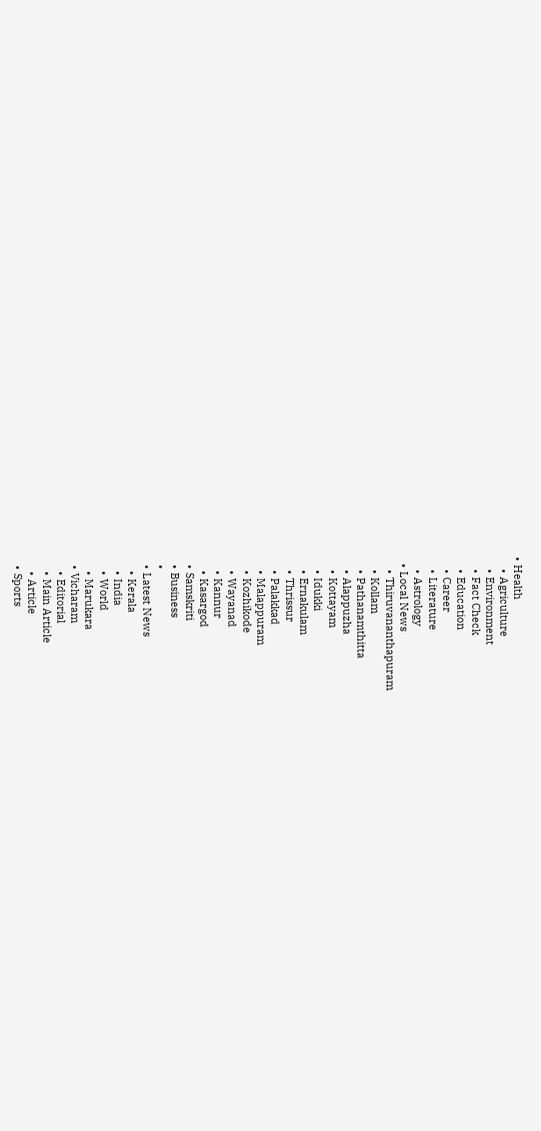• Health
    • Agriculture
    • Environment
    • Fact Check
    • Education
    • Career
    • Literature
    • Astrology
  • Local News
    • Thiruvananthapuram
    • Kollam
    • Pathanamthitta
    • Alappuzha
    • Kottayam
    • Idukki
    • Ernakulam
    • Thrissur
    • Palakkad
    • Malappuram
    • Kozhikode
    • Wayanad
    • Kannur
    • Kasargod
  • Samskriti
  • Business
  •
  • Latest News
    • Kerala
    • India
    • World
    • Marukara
  • Vicharam
    • Editorial
    • Main Article
    • Article
  • Sports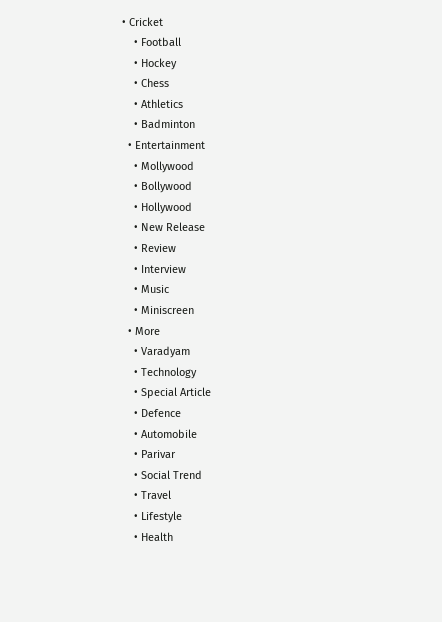• Cricket
    • Football
    • Hockey
    • Chess
    • Athletics
    • Badminton
  • Entertainment
    • Mollywood
    • Bollywood
    • Hollywood
    • New Release
    • Review
    • Interview
    • Music
    • Miniscreen
  • More
    • Varadyam
    • Technology
    • Special Article
    • Defence
    • Automobile
    • Parivar
    • Social Trend
    • Travel
    • Lifestyle
    • Health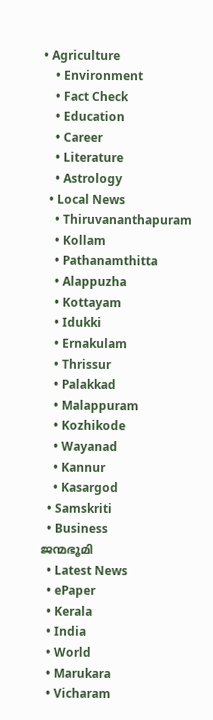• Agriculture
    • Environment
    • Fact Check
    • Education
    • Career
    • Literature
    • Astrology
  • Local News
    • Thiruvananthapuram
    • Kollam
    • Pathanamthitta
    • Alappuzha
    • Kottayam
    • Idukki
    • Ernakulam
    • Thrissur
    • Palakkad
    • Malappuram
    • Kozhikode
    • Wayanad
    • Kannur
    • Kasargod
  • Samskriti
  • Business
ജന്മഭൂമി
  • Latest News
  • ePaper
  • Kerala
  • India
  • World
  • Marukara
  • Vicharam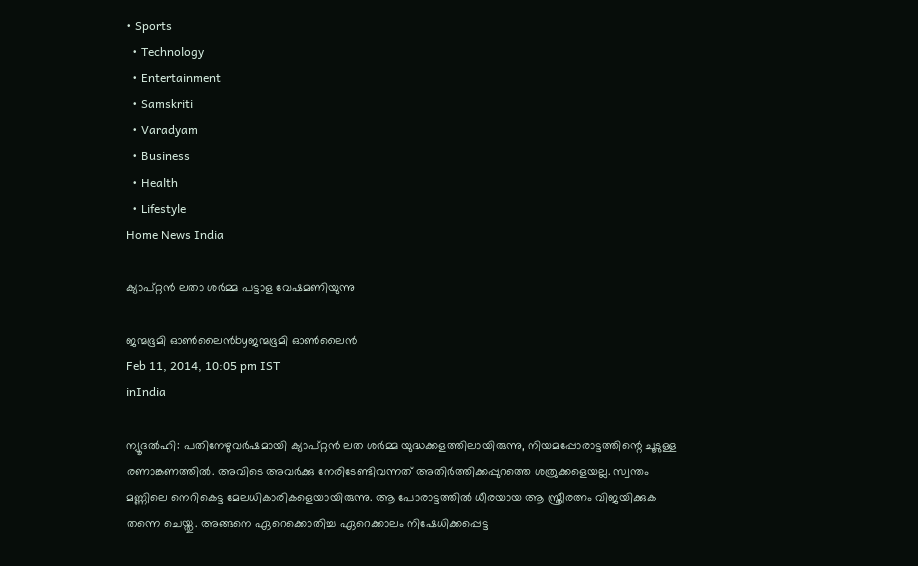• Sports
  • Technology
  • Entertainment
  • Samskriti
  • Varadyam
  • Business
  • Health
  • Lifestyle
Home News India

ക്യാപ്റ്റന്‍ ലതാ ശര്‍മ്മ പട്ടാള വേഷമണിയുന്നു

ജന്മഭൂമി ഓണ്‍ലൈന്‍byജന്മഭൂമി ഓണ്‍ലൈന്‍
Feb 11, 2014, 10:05 pm IST
inIndia

ന്യൂദല്‍ഹി: പതിനേഴുവര്‍ഷമായി ക്യാപ്റ്റന്‍ ലത ശര്‍മ്മ യുദ്ധക്കളത്തിലായിരുന്നു, നിയമപ്പോരാട്ടത്തിന്റെ ചൂടുള്ള രണാങ്കണത്തില്‍. അവിടെ അവര്‍ക്കു നേരിടേണ്ടിവന്നത്‌ അതിര്‍ത്തിക്കപ്പുറത്തെ ശത്രുക്കളെയല്ല. സ്വന്തം മണ്ണിലെ നെറികെട്ട മേലധികാരികളെയായിരുന്നു. ആ പോരാട്ടത്തില്‍ ധീരയായ ആ സ്ത്രീരത്നം വിജയിക്കുക തന്നെ ചെയ്തു. അങ്ങനെ ഏറെക്കൊതിച്ച ഏറെക്കാലം നിഷേധിക്കപ്പെട്ട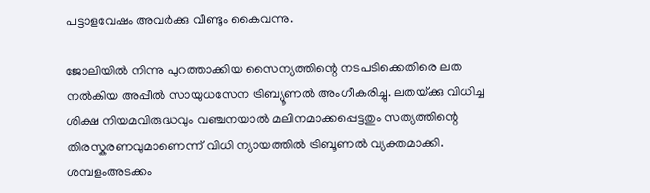പട്ടാളവേഷം അവര്‍ക്കു വീണ്ടും കൈവന്നു.

ജോലിയില്‍ നിന്നു പുറത്താക്കിയ സൈന്യത്തിന്റെ നടപടിക്കെതിരെ ലത നല്‍കിയ അപ്പീല്‍ സായുധസേന ട്രിബ്യൂണല്‍ അംഗീകരിച്ചു. ലതയ്‌ക്കു വിധിച്ച ശിക്ഷ നിയമവിരുദ്ധവും വഞ്ചനയാല്‍ മലിനമാക്കപ്പെട്ടതും സത്യത്തിന്റെ തിരസ്കരണവുമാണെന്ന്‌ വിധി ന്യായത്തില്‍ ട്രിബൂണല്‍ വ്യക്തമാക്കി. ശമ്പളംഅടക്കം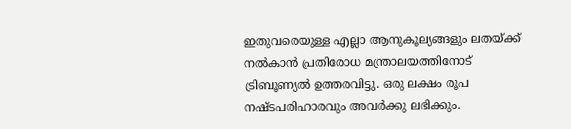ഇതുവരെയുള്ള എല്ലാ ആനുകൂല്യങ്ങളും ലതയ്‌ക്ക്‌ നല്‍കാന്‍ പ്രതിരോധ മന്ത്രാലയത്തിനോട്‌ ട്രിബൂണ്യല്‍ ഉത്തരവിട്ടു. ഒരു ലക്ഷം രൂപ നഷ്ടപരിഹാരവും അവര്‍ക്കു ലഭിക്കും.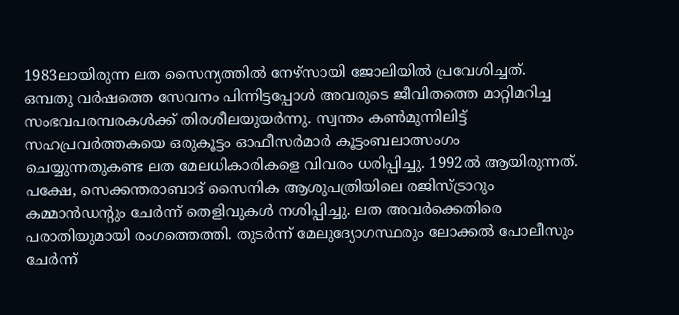1983ലായിരുന്ന ലത സൈന്യത്തില്‍ നേഴ്സായി ജോലിയില്‍ പ്രവേശിച്ചത്‌. ഒമ്പതു വര്‍ഷത്തെ സേവനം പിന്നിട്ടപ്പോള്‍ അവരുടെ ജീവിതത്തെ മാറ്റിമറിച്ച സംഭവപരമ്പരകള്‍ക്ക്‌ തിരശീലയുയര്‍ന്നു. സ്വന്തം കണ്‍മുന്നിലിട്ട്‌ സഹപ്രവര്‍ത്തകയെ ഒരുകൂട്ടം ഓഫീസര്‍മാര്‍ കൂട്ടംബലാത്സംഗം ചെയ്യുന്നതുകണ്ട ലത മേലധികാരികളെ വിവരം ധരിപ്പിച്ചു. 1992ല്‍ ആയിരുന്നത്‌. പക്ഷേ, സെക്കന്തരാബാദ്‌ സൈനിക ആശുപത്രിയിലെ രജിസ്ട്രാറും കമ്മാന്‍ഡന്റും ചേര്‍ന്ന്‌ തെളിവുകള്‍ നശിപ്പിച്ചു. ലത അവര്‍ക്കെതിരെ പരാതിയുമായി രംഗത്തെത്തി. തുടര്‍ന്ന്‌ മേലുദ്യോഗസ്ഥരും ലോക്കല്‍ പോലീസും ചേര്‍ന്ന്‌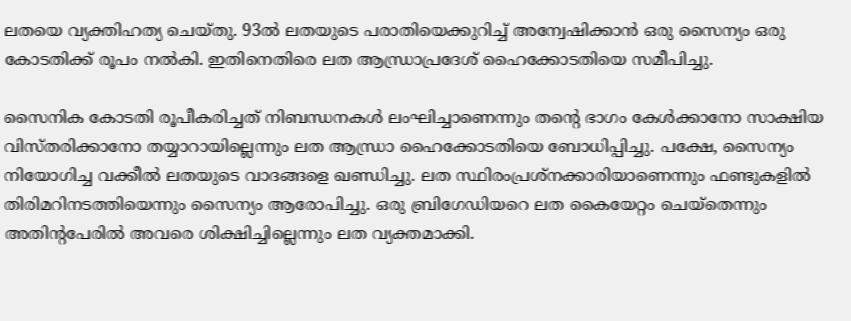ലതയെ വ്യക്തിഹത്യ ചെയ്തു. 93ല്‍ ലതയുടെ പരാതിയെക്കുറിച്ച്‌ അന്വേഷിക്കാന്‍ ഒരു സൈന്യം ഒരു കോടതിക്ക്‌ രൂപം നല്‍കി. ഇതിനെതിരെ ലത ആന്ധ്രാപ്രദേശ്‌ ഹൈക്കോടതിയെ സമീപിച്ചു.

സൈനിക കോടതി രൂപീകരിച്ചത്‌ നിബന്ധനകള്‍ ലംഘിച്ചാണെന്നും തന്റെ ഭാഗം കേള്‍ക്കാനോ സാക്ഷിയ വിസ്തരിക്കാനോ തയ്യാറായില്ലെന്നും ലത ആന്ധ്രാ ഹൈക്കോടതിയെ ബോധിപ്പിച്ചു. പക്ഷേ, സൈന്യം നിയോഗിച്ച വക്കീല്‍ ലതയുടെ വാദങ്ങളെ ഖണ്ഡിച്ചു. ലത സ്ഥിരംപ്രശ്നക്കാരിയാണെന്നും ഫണ്ടുകളില്‍ തിരിമറിനടത്തിയെന്നും സൈന്യം ആരോപിച്ചു. ഒരു ബ്രിഗേഡിയറെ ലത കൈയേറ്റം ചെയ്തെന്നും അതിന്റപേരില്‍ അവരെ ശിക്ഷിച്ചില്ലെന്നും ലത വ്യക്തമാക്കി.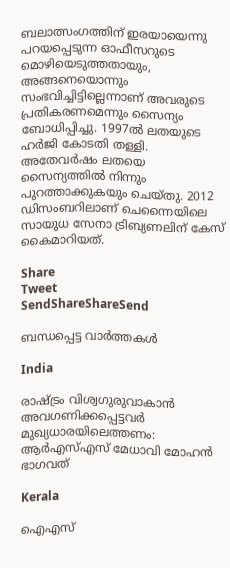ബലാത്സംഗത്തിന്‌ ഇരയായെന്നു പറയപ്പെടുന്ന ഓഫീസറുടെ മൊഴിയെടുത്തതായും, അങ്ങനെയൊന്നും സംഭവിച്ചിട്ടില്ലെന്നാണ്‌ അവരുടെ പ്രതികരണമെന്നും സൈന്യം ബോധിപ്പിച്ചു. 1997ല്‍ ലതയുടെ ഹര്‍ജി കോടതി തള്ളി. അതേവര്‍ഷം ലതയെ സൈന്യത്തില്‍ നിന്നും പുറത്താക്കുകയും ചെയ്തു. 2012 ഡിസംബറിലാണ്‌ ചെന്നൈയിലെ സായുധ സേനാ ട്രിബ്യണലിന്‌ കേസ്‌ കൈമാറിയത്‌.

Share
Tweet
SendShareShareSend

ബന്ധപ്പെട്ട വാര്‍ത്തകള്‍

India

രാഷ്‌ട്രം വിശ്വഗുരുവാകാന്‍ അവഗണിക്കപ്പെട്ടവര്‍ മുഖ്യധാരയിലെത്തണം: ആര്‍എസ്എസ് മേധാവി മോഹന്‍ ഭാഗവത്

Kerala

ഐഎസ്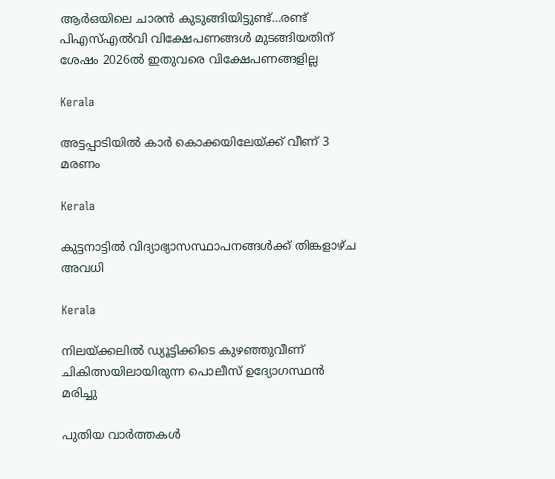ആര്‍ഒയിലെ ചാരന്‍ കുടുങ്ങിയിട്ടുണ്ട്…രണ്ട് പിഎസ്എല്‍വി വിക്ഷേപണങ്ങള്‍ മുടങ്ങിയതിന് ശേഷം 2026ല്‍ ഇതുവരെ വിക്ഷേപണങ്ങളില്ല

Kerala

അട്ടപ്പാടിയില്‍ കാര്‍ കൊക്കയിലേയ്‌ക്ക് വീണ് 3 മരണം

Kerala

കുട്ടനാട്ടില്‍ വിദ്യാഭ്യാസസ്ഥാപനങ്ങള്‍ക്ക് തിങ്കളാഴ്ച അവധി

Kerala

നിലയ്‌ക്കലില്‍ ഡ്യൂട്ടിക്കിടെ കുഴഞ്ഞുവീണ് ചികിത്സയിലായിരുന്ന പൊലീസ് ഉദ്യോഗസ്ഥന്‍ മരിച്ചു

പുതിയ വാര്‍ത്തകള്‍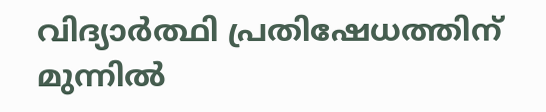വിദ്യാർത്ഥി പ്രതിഷേധത്തിന് മുന്നിൽ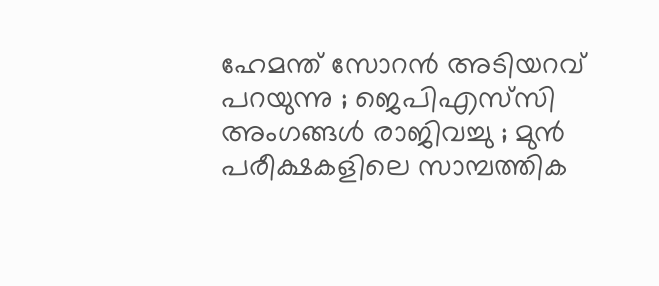ഹേമന്ത് സോറൻ അടിയറവ് പറയുന്നു ; ജെപിഎസ്‌സി അംഗങ്ങൾ രാജിവച്ചു ; മുൻ പരീക്ഷകളിലെ സാമ്പത്തിക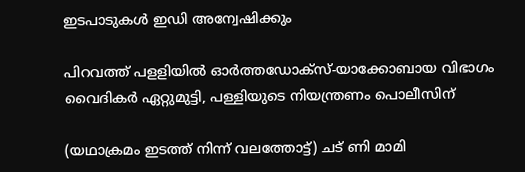ഇടപാടുകൾ ഇഡി അന്വേഷിക്കും

പിറവത്ത് പളളിയില്‍ ഓര്‍ത്തഡോക്‌സ്-യാക്കോബായ വിഭാഗം വൈദികര്‍ ഏറ്റുമുട്ടി, പള്ളിയുടെ നിയന്ത്രണം പൊലീസിന്

(യഥാക്രമം ഇടത്ത് നിന്ന് വലത്തോട്ട്) ചട് ണി മാമി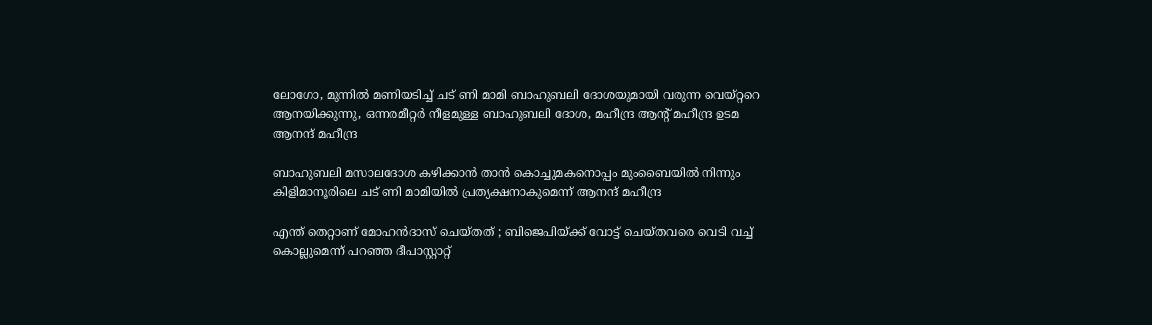ലോഗോ, മുന്നില്‍ മണിയടിച്ച് ചട് ണി മാമി ബാഹുബലി ദോശയുമായി വരുന്ന വെയ്റ്ററെ ആനയിക്കുന്നു, ഒന്നരമീറ്റര്‍ നീളമുള്ള ബാഹുബലി ദോശ, മഹീന്ദ്ര ആന്‍റ് മഹീന്ദ്ര ഉടമ ആനന്ദ് മഹീന്ദ്ര

ബാഹുബലി മസാലദോശ കഴിക്കാന്‍ താന്‍ കൊച്ചുമകനൊപ്പം മുംബൈയില്‍ നിന്നും കിളിമാനൂരിലെ ചട് ണി മാമിയില്‍ പ്രത്യക്ഷനാകുമെന്ന് ആനന്ദ് മഹീന്ദ്ര

എന്ത് തെറ്റാണ് മോഹൻദാസ് ചെയ്തത് ; ബിജെപിയ്‌ക്ക് വോട്ട് ചെയ്തവരെ വെടി വച്ച് കൊല്ലുമെന്ന് പറഞ്ഞ ദീപാസ്റ്റാറ്റ്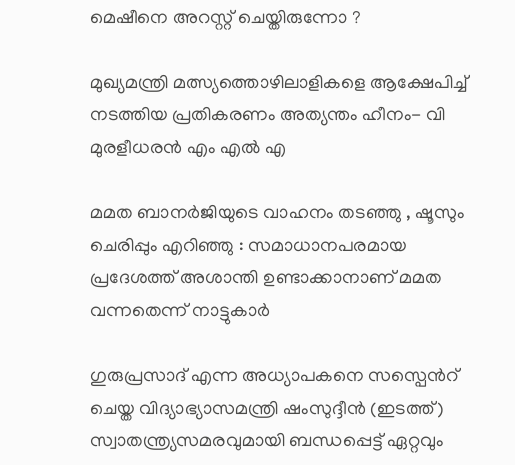മെഷീനെ അറസ്റ്റ് ചെയ്തിരുന്നോ ?

മുഖ്യമന്ത്രി മത്സ്യത്തൊഴിലാളികളെ ആക്ഷേപിച്ച് നടത്തിയ പ്രതികരണം അത്യന്തം ഹീനം- വി മുരളീധരന്‍ എം എല്‍ എ

മമത ബാനർജിയുടെ വാഹനം തടഞ്ഞു , ഷൂസും ചെരിപ്പും എറിഞ്ഞു : സമാധാനപരമായ പ്രദേശത്ത് അശാന്തി ഉണ്ടാക്കാനാണ് മമത വന്നതെന്ന് നാട്ടുകാർ

ഗുരുപ്രസാദ് എന്ന അധ്യാപകനെ സസ്പെന്‍റ് ചെയ്ത വിദ്യാഭ്യാസമന്ത്രി ഷംസുദ്ദീന്‍ (ഇടത്ത്) സ്വാതന്ത്ര്യസമരവുമായി ബന്ധപ്പെട്ട് ഏറ്റവും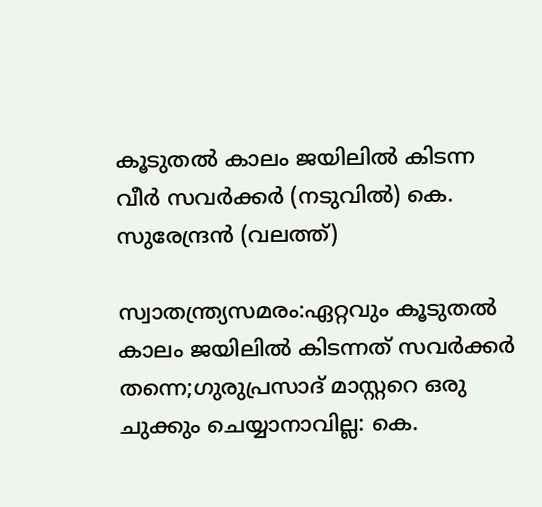കൂടുതല്‍ കാലം ജയിലില്‍ കിടന്ന വീര്‍ സവര്‍ക്കര്‍ (നടുവില്‍) കെ. സുരേന്ദ്രന്‍ (വലത്ത്)

സ്വാതന്ത്ര്യസമരം:ഏറ്റവും കൂടുതല്‍ കാലം ജയിലില്‍ കിടന്നത് സവര്‍ക്കര്‍ തന്നെ;ഗുരുപ്രസാദ് മാസ്റ്ററെ ഒരു ചുക്കും ചെയ്യാനാവില്ല: കെ.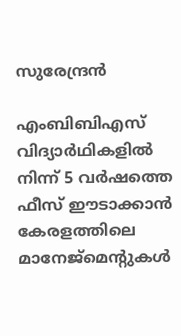സുരേന്ദ്രന്‍

എംബിബിഎസ് വിദ്യാർഥികളിൽ നിന്ന് 5 വര്‍ഷത്തെ ഫീസ് ഈടാക്കാന്‍ കേരളത്തിലെ മാനേജ്മെന്‍റുകള്‍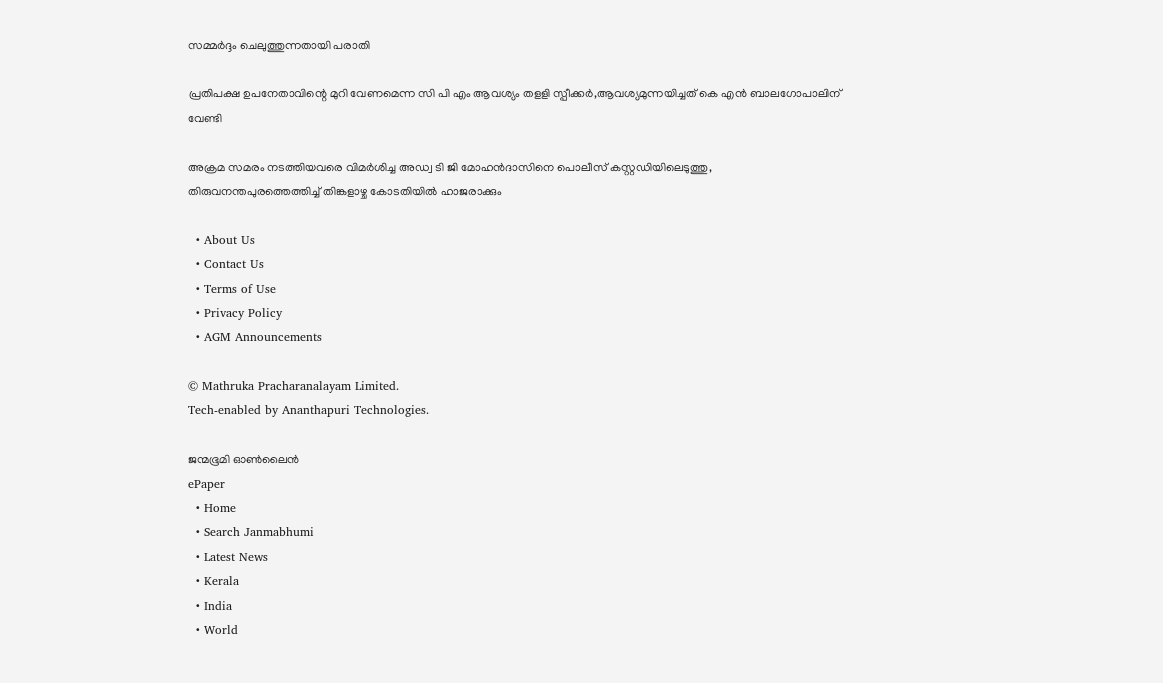സമ്മര്‍ദ്ദം ചെലുത്തുന്നതായി പരാതി

പ്രതിപക്ഷ ഉപനേതാവിന്റെ മുറി വേണമെന്ന സി പി എം ആവശ്യം തളളി സ്പീക്കര്‍,ആവശ്യമുന്നയിച്ചത് കെ എന്‍ ബാലഗോപാലിന് വേണ്ടി

അക്രമ സമരം നടത്തിയവരെ വിമര്‍ശിച്ച അഡ്വ ടി ജി മോഹന്‍ദാസിനെ പൊലീസ് കസ്റ്റഡിയിലെടുത്തു, തിരുവനന്തപുരത്തെത്തിച്ച് തിങ്കളാഴ്ച കോടതിയില്‍ ഹാജരാക്കും

  • About Us
  • Contact Us
  • Terms of Use
  • Privacy Policy
  • AGM Announcements

© Mathruka Pracharanalayam Limited.
Tech-enabled by Ananthapuri Technologies.

ജന്മഭൂമി ഓണ്‍ലൈന്‍
ePaper
  • Home
  • Search Janmabhumi
  • Latest News
  • Kerala
  • India
  • World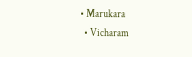• Marukara
  • Vicharam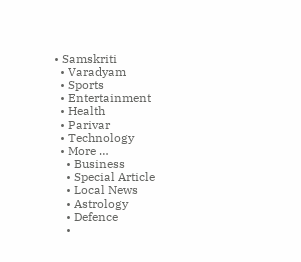• Samskriti
  • Varadyam
  • Sports
  • Entertainment
  • Health
  • Parivar
  • Technology
  • More …
    • Business
    • Special Article
    • Local News
    • Astrology
    • Defence
    •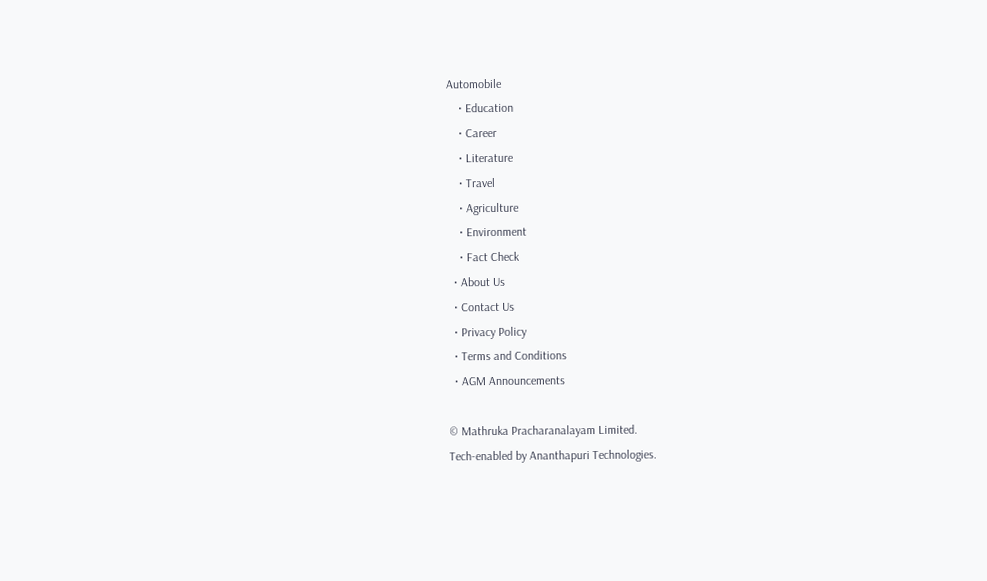Automobile
    • Education
    • Career
    • Literature
    • Travel
    • Agriculture
    • Environment
    • Fact Check
  • About Us
  • Contact Us
  • Privacy Policy
  • Terms and Conditions
  • AGM Announcements

© Mathruka Pracharanalayam Limited.
Tech-enabled by Ananthapuri Technologies.